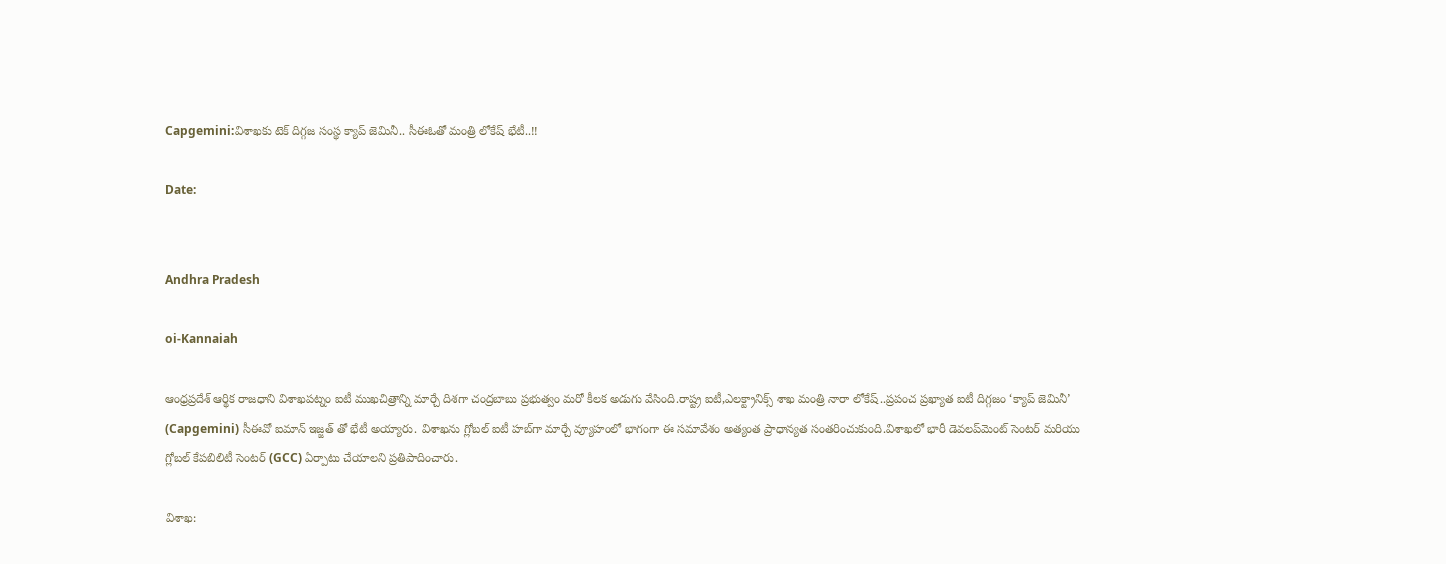Capgemini:విశాఖకు టెక్ దిగ్గజ సంస్థ క్యాప్ జెమినీ.. సీఈఓతో మంత్రి లోకేష్ భేటీ..!!

Date:


Andhra Pradesh

oi-Kannaiah

ఆంధ్రప్రదేశ్ ఆర్థిక రాజధాని విశాఖపట్నం ఐటీ ముఖచిత్రాన్ని మార్చే దిశగా చంద్రబాబు ప్రభుత్వం మరో కీలక అడుగు వేసింది.రాష్ట్ర ఐటీ,ఎలక్ట్రానిక్స్ శాఖ మంత్రి నారా లోకేష్..ప్రపంచ ప్రఖ్యాత ఐటీ దిగ్గజం ‘క్యాప్ జెమినీ’ (Capgemini) సీఈవో ఐమాన్ ఇజ్జత్ తో భేటీ అయ్యారు. విశాఖను గ్లోబల్ ఐటీ హబ్‌గా మార్చే వ్యూహంలో భాగంగా ఈ సమావేశం అత్యంత ప్రాధాన్యత సంతరించుకుంది.విశాఖలో భారీ డెవలప్‌మెంట్ సెంటర్ మరియు గ్లోబల్ కేపబిలిటీ సెంటర్ (GCC) ఏర్పాటు చేయాలని ప్రతిపాదించారు.

విశాఖ: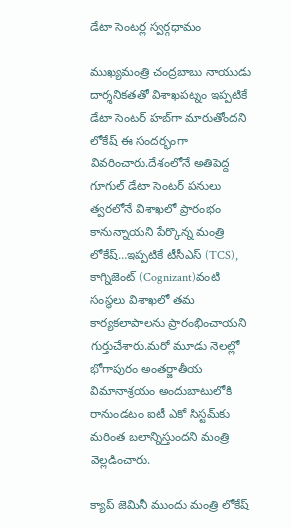డేటా సెంటర్ల స్వర్గధామం

ముఖ్యమంత్రి చంద్రబాబు నాయుడు దార్శనికతతో విశాఖపట్నం ఇప్పటికే డేటా సెంటర్ హబ్‌గా మారుతోందని లోకేష్ ఈ సందర్భంగా వివరించారు.దేశంలోనే అతిపెద్ద గూగుల్ డేటా సెంటర్ పనులు త్వరలోనే విశాఖలో ప్రారంభం కానున్నాయని పేర్కొన్న మంత్రి లోకేష్…ఇప్పటికే టీసీఎస్ (TCS), కాగ్నిజెంట్ (Cognizant)వంటి సంస్థలు విశాఖలో తమ కార్యకలాపాలను ప్రారంభించాయని గుర్తుచేశారు.మరో మూడు నెలల్లో భోగాపురం అంతర్జాతీయ విమానాశ్రయం అందుబాటులోకి రానుండటం ఐటీ ఎకో సిస్టమ్‌కు మరింత బలాన్నిస్తుందని మంత్రి వెల్లడించారు.

క్యాప్ జెమినీ ముందు మంత్రి లోకేష్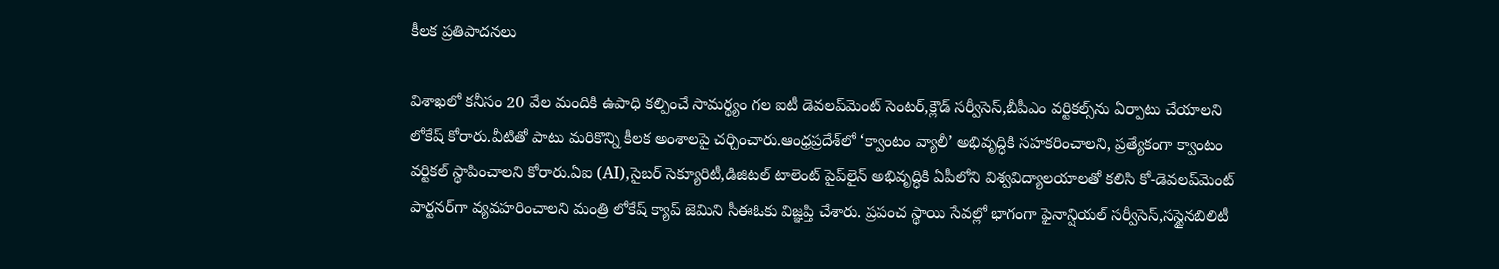కీలక ప్రతిపాదనలు

విశాఖలో కనీసం 20 వేల మందికి ఉపాధి కల్పించే సామర్థ్యం గల ఐటీ డెవలప్‌మెంట్ సెంటర్,క్లౌడ్ సర్వీసెస్,బీపీఎం వర్టికల్స్‌ను ఏర్పాటు చేయాలని లోకేష్ కోరారు.వీటితో పాటు మరికొన్ని కీలక అంశాలపై చర్చించారు.ఆంధ్రప్రదేశ్‌లో ‘క్వాంటం వ్యాలీ’ అభివృద్ధికి సహకరించాలని, ప్రత్యేకంగా క్వాంటం వర్టికల్ స్థాపించాలని కోరారు.ఏఐ (AI),సైబర్ సెక్యూరిటీ,డిజిటల్ టాలెంట్ పైప్‌లైన్ అభివృద్ధికి ఏపీలోని విశ్వవిద్యాలయాలతో కలిసి కో-డెవలప్‌మెంట్ పార్టనర్‌గా వ్యవహరించాలని మంత్రి లోకేష్ క్యాప్ జెమిని సీఈఓకు విజ్ఞప్తి చేశారు. ప్రపంచ స్థాయి సేవల్లో భాగంగా ఫైనాన్షియల్ సర్వీసెస్,సస్టైనబిలిటీ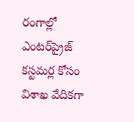రంగాల్లో ఎంటర్‌ప్రైజ్ కస్టమర్ల కోసం విశాఖ వేదికగా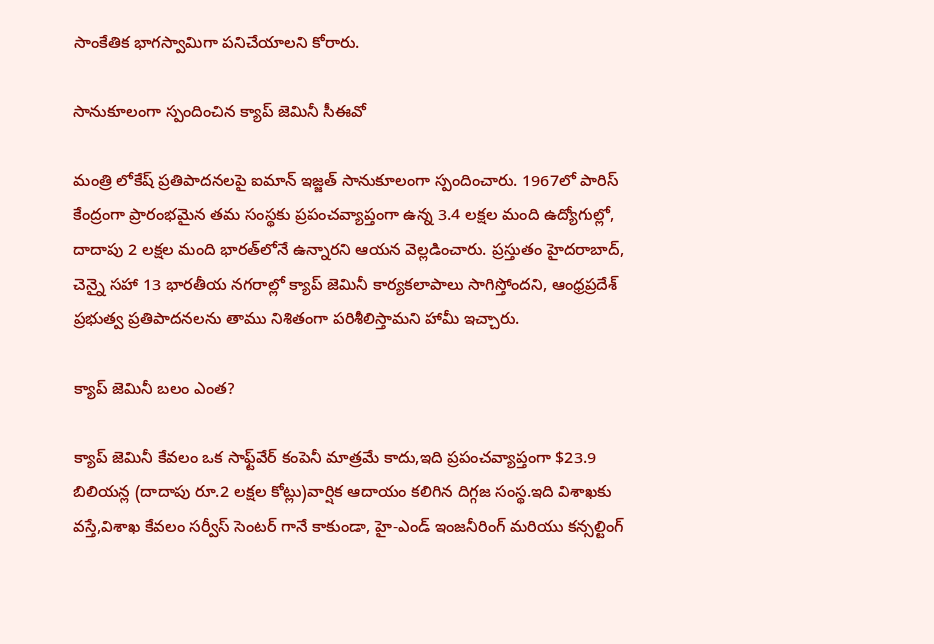సాంకేతిక భాగస్వామిగా పనిచేయాలని కోరారు.

సానుకూలంగా స్పందించిన క్యాప్ జెమినీ సీఈవో

మంత్రి లోకేష్ ప్రతిపాదనలపై ఐమాన్ ఇజ్జత్ సానుకూలంగా స్పందించారు. 1967లో పారిస్ కేంద్రంగా ప్రారంభమైన తమ సంస్థకు ప్రపంచవ్యాప్తంగా ఉన్న 3.4 లక్షల మంది ఉద్యోగుల్లో, దాదాపు 2 లక్షల మంది భారత్‌లోనే ఉన్నారని ఆయన వెల్లడించారు. ప్రస్తుతం హైదరాబాద్, చెన్నై సహా 13 భారతీయ నగరాల్లో క్యాప్ జెమినీ కార్యకలాపాలు సాగిస్తోందని, ఆంధ్రప్రదేశ్ ప్రభుత్వ ప్రతిపాదనలను తాము నిశితంగా పరిశీలిస్తామని హామీ ఇచ్చారు.

క్యాప్ జెమినీ బలం ఎంత?

క్యాప్ జెమినీ కేవలం ఒక సాఫ్ట్‌వేర్ కంపెనీ మాత్రమే కాదు,ఇది ప్రపంచవ్యాప్తంగా $23.9 బిలియన్ల (దాదాపు రూ.2 లక్షల కోట్లు)వార్షిక ఆదాయం కలిగిన దిగ్గజ సంస్థ.ఇది విశాఖకు వస్తే,విశాఖ కేవలం సర్వీస్ సెంటర్ గానే కాకుండా, హై-ఎండ్ ఇంజనీరింగ్ మరియు కన్సల్టింగ్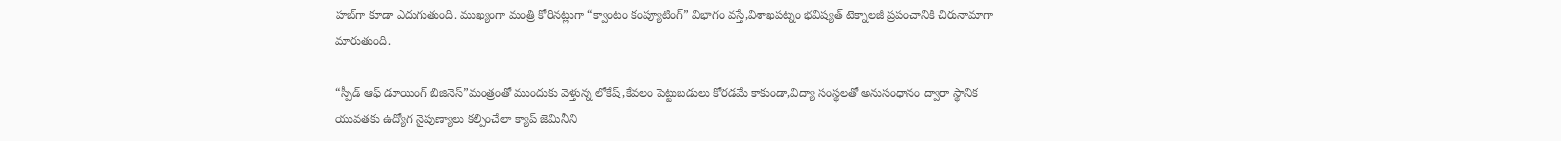హబ్‌గా కూడా ఎదుగుతుంది. ముఖ్యంగా మంత్రి కోరినట్లుగా “క్వాంటం కంప్యూటింగ్” విభాగం వస్తే,విశాఖపట్నం భవిష్యత్ టెక్నాలజీ ప్రపంచానికి చిరునామాగా మారుతుంది.

“స్పీడ్ ఆఫ్ డూయింగ్ బిజినెస్”మంత్రంతో ముందుకు వెళ్తున్న లోకేష్,కేవలం పెట్టుబడులు కోరడమే కాకుండా,విద్యా సంస్థలతో అనుసంధానం ద్వారా స్థానిక యువతకు ఉద్యోగ నైపుణ్యాలు కల్పించేలా క్యాప్ జెమినీని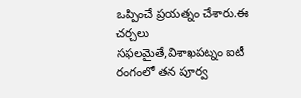ఒప్పించే ప్రయత్నం చేశారు.ఈ చర్చలు సఫలమైతే,విశాఖపట్నం ఐటీ రంగంలో తన పూర్వ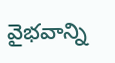వైభవాన్ని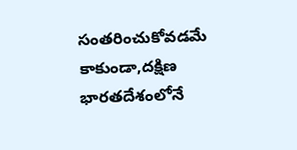సంతరించుకోవడమే కాకుండా,దక్షిణ భారతదేశంలోనే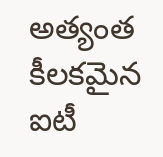అత్యంత కీలకమైన ఐటీ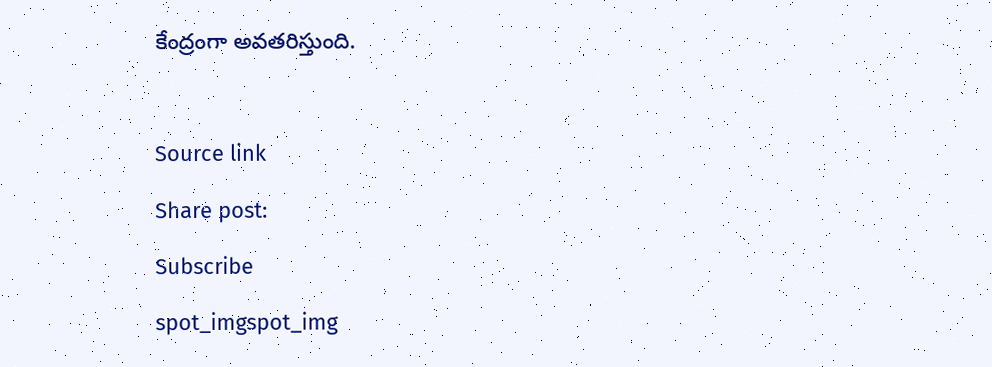కేంద్రంగా అవతరిస్తుంది.



Source link

Share post:

Subscribe

spot_imgspot_img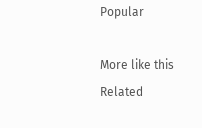Popular

More like this
Related